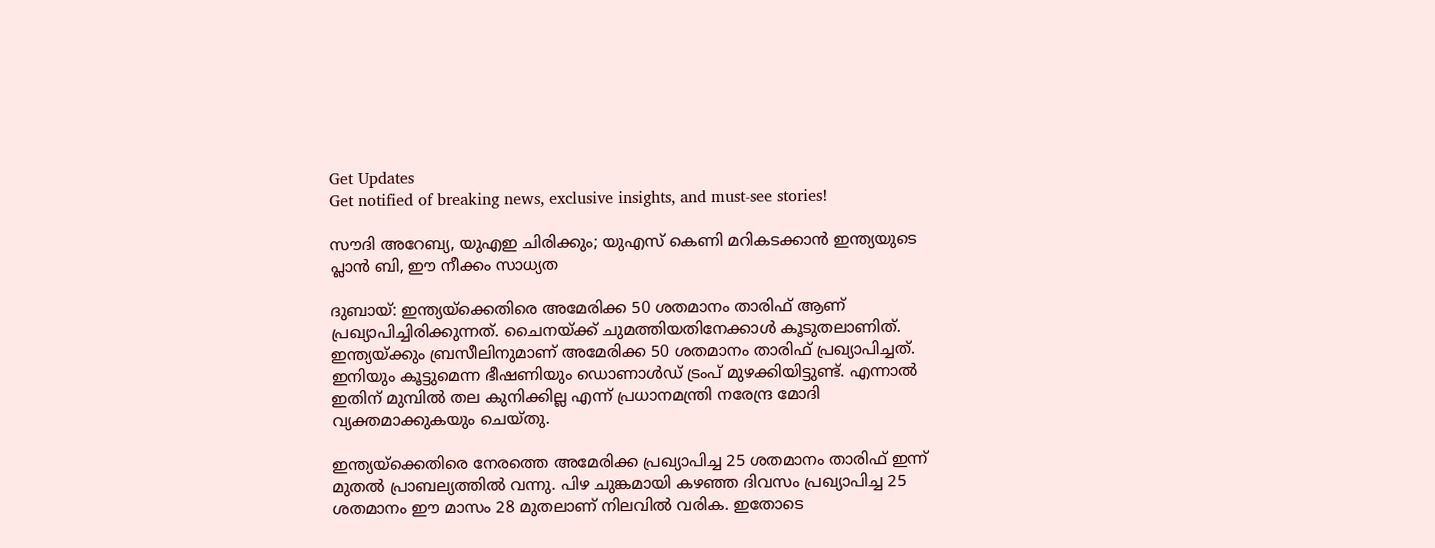Get Updates
Get notified of breaking news, exclusive insights, and must-see stories!

സൗദി അറേബ്യ, യുഎഇ ചിരിക്കും; യുഎസ് കെണി മറികടക്കാന്‍ ഇന്ത്യയുടെ പ്ലാന്‍ ബി, ഈ നീക്കം സാധ്യത

ദുബായ്: ഇന്ത്യയ്‌ക്കെതിരെ അമേരിക്ക 50 ശതമാനം താരിഫ് ആണ് പ്രഖ്യാപിച്ചിരിക്കുന്നത്. ചൈനയ്ക്ക് ചുമത്തിയതിനേക്കാള്‍ കൂടുതലാണിത്. ഇന്ത്യയ്ക്കും ബ്രസീലിനുമാണ് അമേരിക്ക 50 ശതമാനം താരിഫ് പ്രഖ്യാപിച്ചത്. ഇനിയും കൂട്ടുമെന്ന ഭീഷണിയും ഡൊണാള്‍ഡ് ട്രംപ് മുഴക്കിയിട്ടുണ്ട്. എന്നാല്‍ ഇതിന് മുമ്പില്‍ തല കുനിക്കില്ല എന്ന് പ്രധാനമന്ത്രി നരേന്ദ്ര മോദി വ്യക്തമാക്കുകയും ചെയ്തു.

ഇന്ത്യയ്‌ക്കെതിരെ നേരത്തെ അമേരിക്ക പ്രഖ്യാപിച്ച 25 ശതമാനം താരിഫ് ഇന്ന് മുതല്‍ പ്രാബല്യത്തില്‍ വന്നു. പിഴ ചുങ്കമായി കഴഞ്ഞ ദിവസം പ്രഖ്യാപിച്ച 25 ശതമാനം ഈ മാസം 28 മുതലാണ് നിലവില്‍ വരിക. ഇതോടെ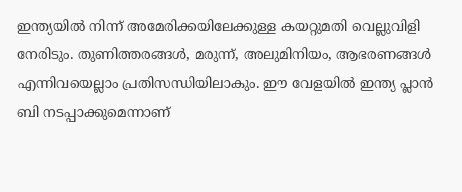ഇന്ത്യയില്‍ നിന്ന് അമേരിക്കയിലേക്കുള്ള കയറ്റുമതി വെല്ലുവിളി നേരിടും. തുണിത്തരങ്ങള്‍, മരുന്ന്, അലുമിനിയം, ആഭരണങ്ങള്‍ എന്നിവയെല്ലാം പ്രതിസന്ധിയിലാകും. ഈ വേളയില്‍ ഇന്ത്യ പ്ലാന്‍ ബി നടപ്പാക്കുമെന്നാണ്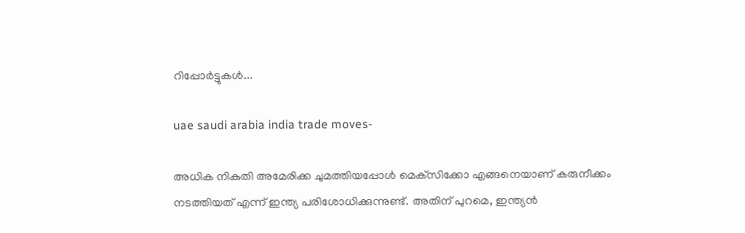റിപ്പോര്‍ട്ടുകള്‍...

uae saudi arabia india trade moves-

അധിക നികുതി അമേരിക്ക ചുമത്തിയപ്പോള്‍ മെക്‌സിക്കോ എങ്ങനെയാണ് കരുനീക്കം നടത്തിയത് എന്ന് ഇന്ത്യ പരിശോധിക്കുന്നുണ്ട്. അതിന് പുറമെ, ഇന്ത്യന്‍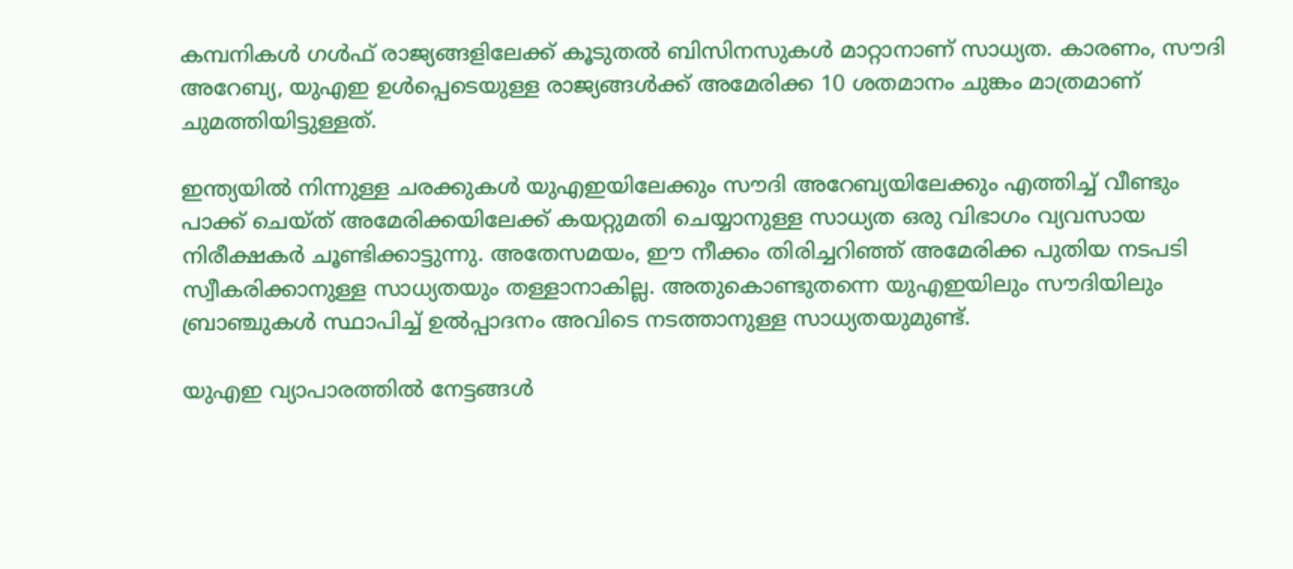കമ്പനികള്‍ ഗള്‍ഫ് രാജ്യങ്ങളിലേക്ക് കൂടുതല്‍ ബിസിനസുകള്‍ മാറ്റാനാണ് സാധ്യത. കാരണം, സൗദി അറേബ്യ, യുഎഇ ഉള്‍പ്പെടെയുള്ള രാജ്യങ്ങള്‍ക്ക് അമേരിക്ക 10 ശതമാനം ചുങ്കം മാത്രമാണ് ചുമത്തിയിട്ടുള്ളത്.

ഇന്ത്യയില്‍ നിന്നുള്ള ചരക്കുകള്‍ യുഎഇയിലേക്കും സൗദി അറേബ്യയിലേക്കും എത്തിച്ച് വീണ്ടും പാക്ക് ചെയ്ത് അമേരിക്കയിലേക്ക് കയറ്റുമതി ചെയ്യാനുള്ള സാധ്യത ഒരു വിഭാഗം വ്യവസായ നിരീക്ഷകര്‍ ചൂണ്ടിക്കാട്ടുന്നു. അതേസമയം, ഈ നീക്കം തിരിച്ചറിഞ്ഞ് അമേരിക്ക പുതിയ നടപടി സ്വീകരിക്കാനുള്ള സാധ്യതയും തള്ളാനാകില്ല. അതുകൊണ്ടുതന്നെ യുഎഇയിലും സൗദിയിലും ബ്രാഞ്ചുകള്‍ സ്ഥാപിച്ച് ഉല്‍പ്പാദനം അവിടെ നടത്താനുള്ള സാധ്യതയുമുണ്ട്.

യുഎഇ വ്യാപാരത്തില്‍ നേട്ടങ്ങള്‍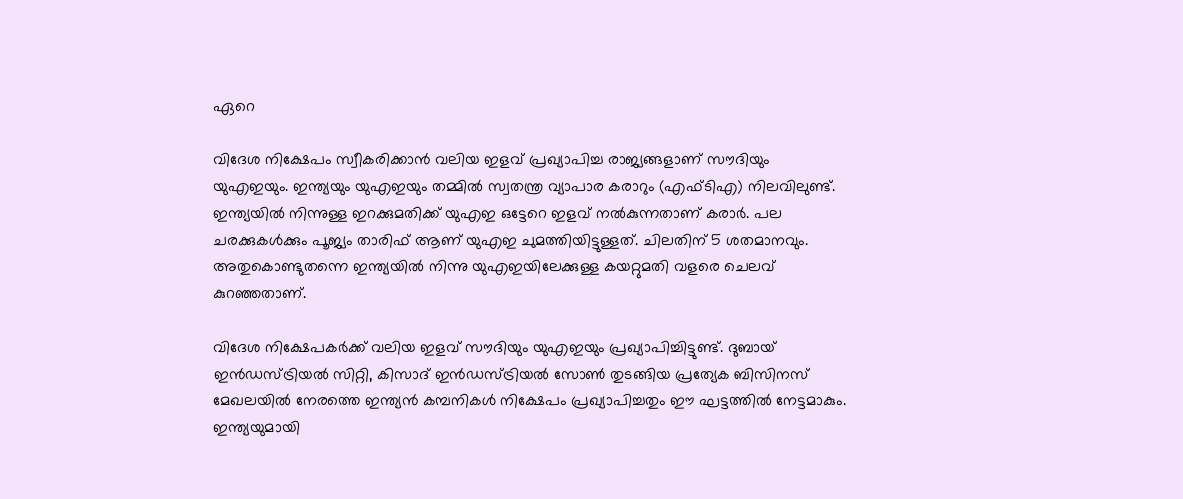ഏറെ

വിദേശ നിക്ഷേപം സ്വീകരിക്കാന്‍ വലിയ ഇളവ് പ്രഖ്യാപിച്ച രാജ്യങ്ങളാണ് സൗദിയും യുഎഇയും. ഇന്ത്യയും യുഎഇയും തമ്മില്‍ സ്വതന്ത്ര വ്യാപാര കരാറും (എഫ്ടിഎ) നിലവിലുണ്ട്. ഇന്ത്യയില്‍ നിന്നുള്ള ഇറക്കുമതിക്ക് യുഎഇ ഒട്ടേറെ ഇളവ് നല്‍കുന്നതാണ് കരാര്‍. പല ചരക്കുകള്‍ക്കും പൂജ്യം താരിഫ് ആണ് യുഎഇ ചുമത്തിയിട്ടുള്ളത്. ചിലതിന് 5 ശതമാനവും. അതുകൊണ്ടുതന്നെ ഇന്ത്യയില്‍ നിന്നു യുഎഇയിലേക്കുള്ള കയറ്റുമതി വളരെ ചെലവ് കുറഞ്ഞതാണ്.

വിദേശ നിക്ഷേപകര്‍ക്ക് വലിയ ഇളവ് സൗദിയും യുഎഇയും പ്രഖ്യാപിച്ചിട്ടുണ്ട്. ദുബായ് ഇന്‍ഡസ്ട്രിയല്‍ സിറ്റി, കിസാദ് ഇന്‍ഡസ്ട്രിയല്‍ സോണ്‍ തുടങ്ങിയ പ്രത്യേക ബിസിനസ് മേഖലയില്‍ നേരത്തെ ഇന്ത്യന്‍ കമ്പനികള്‍ നിക്ഷേപം പ്രഖ്യാപിച്ചതും ഈ ഘട്ടത്തില്‍ നേട്ടമാകും. ഇന്ത്യയുമായി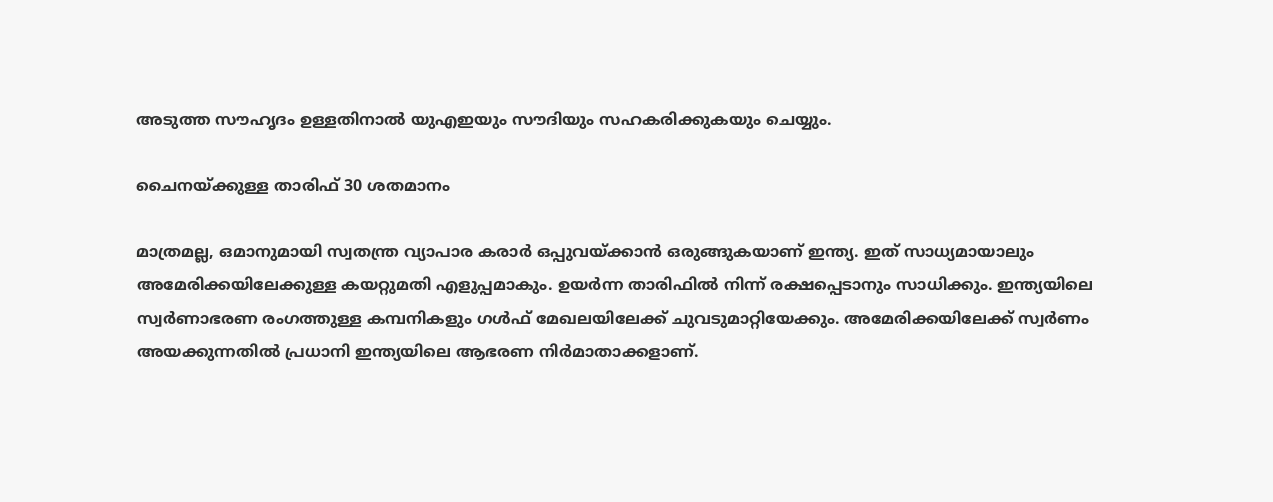അടുത്ത സൗഹൃദം ഉള്ളതിനാല്‍ യുഎഇയും സൗദിയും സഹകരിക്കുകയും ചെയ്യും.

ചൈനയ്ക്കുള്ള താരിഫ് 30 ശതമാനം

മാത്രമല്ല, ഒമാനുമായി സ്വതന്ത്ര വ്യാപാര കരാര്‍ ഒപ്പുവയ്ക്കാന്‍ ഒരുങ്ങുകയാണ് ഇന്ത്യ. ഇത് സാധ്യമായാലും അമേരിക്കയിലേക്കുള്ള കയറ്റുമതി എളുപ്പമാകും. ഉയര്‍ന്ന താരിഫില്‍ നിന്ന് രക്ഷപ്പെടാനും സാധിക്കും. ഇന്ത്യയിലെ സ്വര്‍ണാഭരണ രംഗത്തുള്ള കമ്പനികളും ഗള്‍ഫ് മേഖലയിലേക്ക് ചുവടുമാറ്റിയേക്കും. അമേരിക്കയിലേക്ക് സ്വര്‍ണം അയക്കുന്നതില്‍ പ്രധാനി ഇന്ത്യയിലെ ആഭരണ നിര്‍മാതാക്കളാണ്.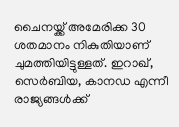ചൈനയ്ക്ക് അമേരിക്ക 30 ശതമാനം നികുതിയാണ് ചുമത്തിയിട്ടുള്ളത്. ഇറാഖ്, സെര്‍ബിയ, കാനഡ എന്നീ രാജ്യങ്ങള്‍ക്ക്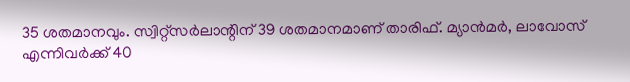35 ശതമാനവും. സ്വിറ്റ്‌സര്‍ലാന്റിന് 39 ശതമാനമാണ് താരിഫ്. മ്യാന്‍മര്‍, ലാവോസ് എന്നിവര്‍ക്ക് 40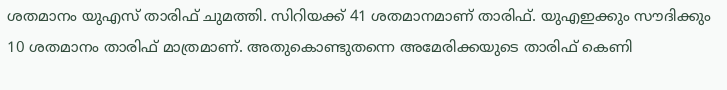ശതമാനം യുഎസ് താരിഫ് ചുമത്തി. സിറിയക്ക് 41 ശതമാനമാണ് താരിഫ്. യുഎഇക്കും സൗദിക്കും 10 ശതമാനം താരിഫ് മാത്രമാണ്. അതുകൊണ്ടുതന്നെ അമേരിക്കയുടെ താരിഫ് കെണി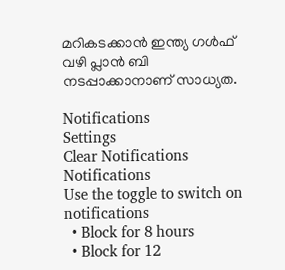മറികടക്കാന്‍ ഇന്ത്യ ഗള്‍ഫ് വഴി പ്ലാന്‍ ബി നടപ്പാക്കാനാണ് സാധ്യത.

Notifications
Settings
Clear Notifications
Notifications
Use the toggle to switch on notifications
  • Block for 8 hours
  • Block for 12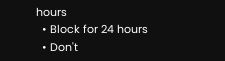hours
  • Block for 24 hours
  • Don't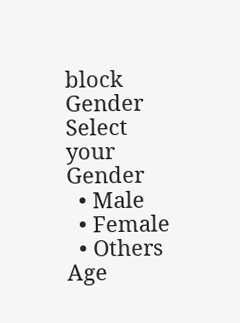block
Gender
Select your Gender
  • Male
  • Female
  • Others
Age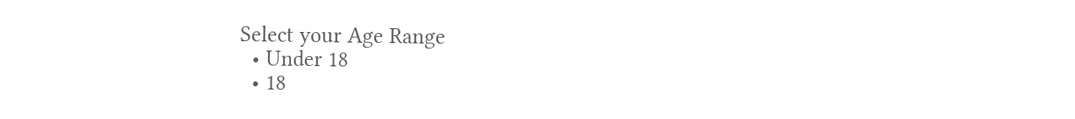Select your Age Range
  • Under 18
  • 18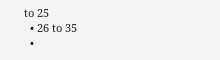to 25
  • 26 to 35
  •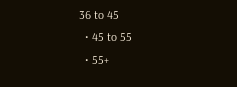36 to 45
  • 45 to 55
  • 55+